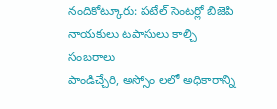నందికోట్కూరు: పటేల్ సెంటర్లో బిజెపి నాయకులు టపాసులు కాల్చి సంబరాలు
పాండిచ్చేరి, అస్సోం లలో అధికారాన్ని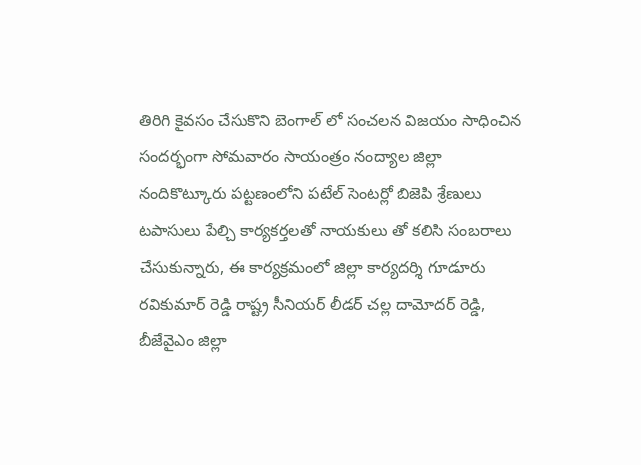తిరిగి కైవసం చేసుకొని బెంగాల్ లో సంచలన విజయం సాధించిన సందర్భంగా సోమవారం సాయంత్రం నంద్యాల జిల్లా నందికొట్కూరు పట్టణంలోని పటేల్ సెంటర్లో బిజెపి శ్రేణులు టపాసులు పేల్చి కార్యకర్తలతో నాయకులు తో కలిసి సంబరాలు చేసుకున్నారు, ఈ కార్యక్రమంలో జిల్లా కార్యదర్శి గూడూరు రవికుమార్ రెడ్డి రాష్ట్ర సీనియర్ లీడర్ చల్ల దామోదర్ రెడ్డి, బీజేవైఎం జిల్లా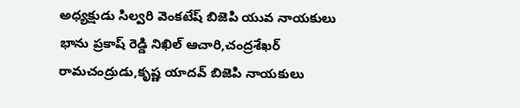అధ్యక్షుడు సిల్వరి వెంకటేష్ బిజెపి యువ నాయకులు భాను ప్రకాష్ రెడ్డి నిఖిల్ ఆచారి,చంద్రశేఖర్ రామచంద్రుడు,కృష్ణ యాదవ్ బిజెపి నాయకులు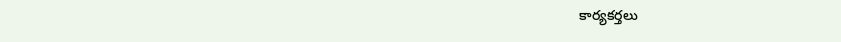కార్యకర్తలు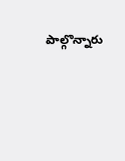పాల్గొన్నారు